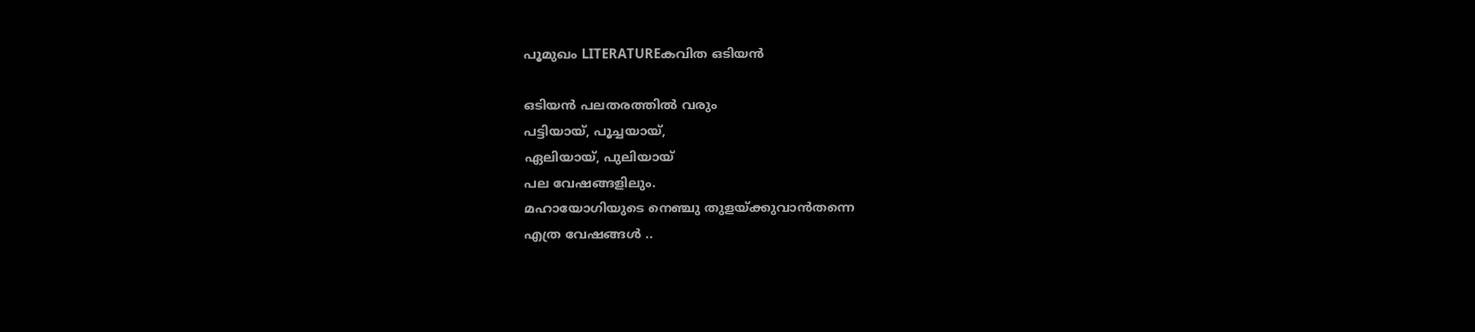പൂമുഖം LITERATUREകവിത ഒടിയൻ

ഒടിയൻ പലതരത്തിൽ വരും
പട്ടിയായ്, പൂച്ചയായ്,
ഏലിയായ്, പുലിയായ്
പല വേഷങ്ങളിലും.
മഹായോഗിയുടെ നെഞ്ചു തുളയ്ക്കുവാൻതന്നെ
എത്ര വേഷങ്ങൾ ..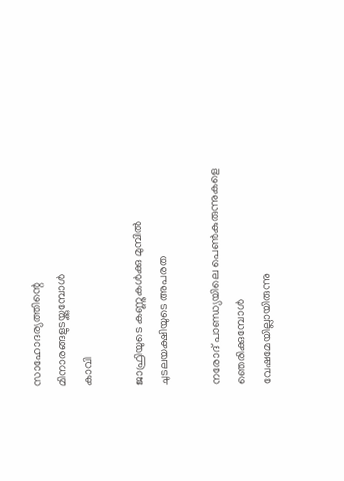സാഹോദര്യത്തിന്റെ
മിനാരങ്ങളുടയ്ക്കുമ്പോൾ
കാവി

ജാഫ്രിയുടെ കണ്ണുകൾക്കു മുമ്പിൽ
ചുടലയക്ഷിയുടെ അപരത

നരോദ് പാണ്ഡ്യയിലെ പെൺകുരുന്നുകളെ
ഞെരിക്കുമ്പോൾ
വേഷമേയില്ലായിരുന്നു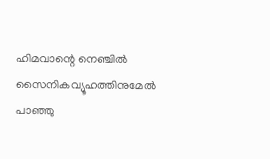ഹിമവാന്റെ നെഞ്ചിൽ
സൈനികവ്യൂഹത്തിനുമേൽ
പാഞ്ഞു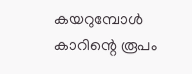കയറുമ്പോൾ കാറിന്റെ രൂപം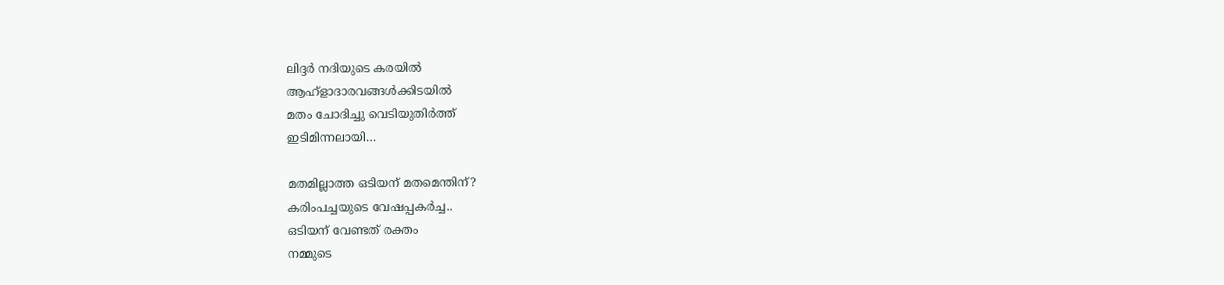ലിദ്ദർ നദിയുടെ കരയിൽ
ആഹ്ളാദാരവങ്ങൾക്കിടയിൽ
മതം ചോദിച്ചു വെടിയുതിർത്ത്
ഇടിമിന്നലായി…

മതമില്ലാത്ത ഒടിയന് മതമെന്തിന്?
കരിംപച്ചയുടെ വേഷപ്പകർച്ച..
ഒടിയന് വേണ്ടത് രക്തം
നമ്മുടെ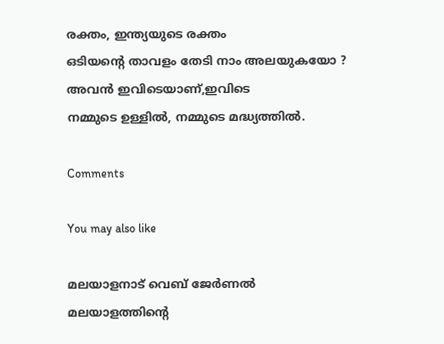രക്തം, ഇന്ത്യയുടെ രക്തം
ഒടിയന്റെ താവളം തേടി നാം അലയുകയോ ?
അവൻ ഇവിടെയാണ്,ഇവിടെ
നമ്മുടെ ഉള്ളിൽ, നമ്മുടെ മദ്ധ്യത്തിൽ.

Comments

You may also like

മലയാളനാട് വെബ് ജേർണൽ
മലയാളത്തിന്റെ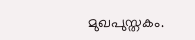മുഖപുസ്തകം.